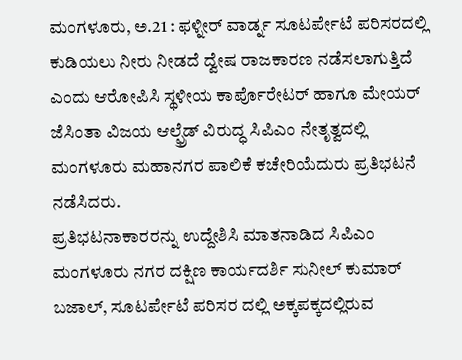ಮಂಗಳೂರು, ಅ.21 : ಫಳ್ನೀರ್ ವಾರ್ಡ್ನ ಸೂಟರ್ಪೇಟೆ ಪರಿಸರದಲ್ಲಿ ಕುಡಿಯಲು ನೀರು ನೀಡದೆ ದ್ವೇಷ ರಾಜಕಾರಣ ನಡೆಸಲಾಗುತ್ತಿದೆ ಎಂದು ಆರೋಪಿಸಿ ಸ್ಥಳೀಯ ಕಾರ್ಪೊರೇಟರ್ ಹಾಗೂ ಮೇಯರ್ ಜೆಸಿಂತಾ ವಿಜಯ ಆಲ್ಫ್ರೆಡ್ ವಿರುದ್ಧ ಸಿಪಿಎಂ ನೇತೃತ್ವದಲ್ಲಿ ಮಂಗಳೂರು ಮಹಾನಗರ ಪಾಲಿಕೆ ಕಚೇರಿಯೆದುರು ಪ್ರತಿಭಟನೆ ನಡೆಸಿದರು.
ಪ್ರತಿಭಟನಾಕಾರರನ್ನು ಉದ್ದೇಶಿಸಿ ಮಾತನಾಡಿದ ಸಿಪಿಎಂ ಮಂಗಳೂರು ನಗರ ದಕ್ಷಿಣ ಕಾರ್ಯದರ್ಶಿ ಸುನೀಲ್ ಕುಮಾರ್ ಬಜಾಲ್, ಸೂಟರ್ಪೇಟೆ ಪರಿಸರ ದಲ್ಲಿ ಅಕ್ಕಪಕ್ಕದಲ್ಲಿರುವ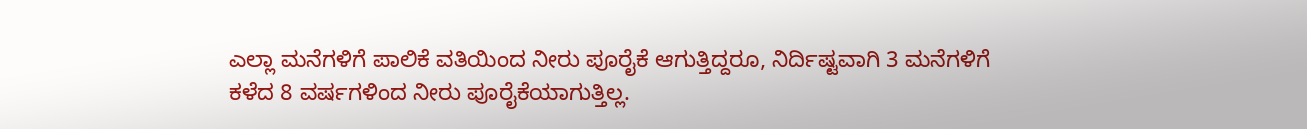ಎಲ್ಲಾ ಮನೆಗಳಿಗೆ ಪಾಲಿಕೆ ವತಿಯಿಂದ ನೀರು ಪೂರೈಕೆ ಆಗುತ್ತಿದ್ದರೂ, ನಿರ್ದಿಷ್ಟವಾಗಿ 3 ಮನೆಗಳಿಗೆ ಕಳೆದ 8 ವರ್ಷಗಳಿಂದ ನೀರು ಪೂರೈಕೆಯಾಗುತ್ತಿಲ್ಲ.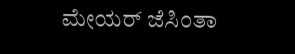ಮೇಯರ್ ಜೆಸಿಂತಾ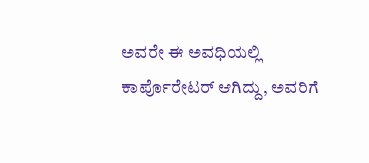ಅವರೇ ಈ ಅವಧಿಯಲ್ಲಿ ಕಾರ್ಪೊರೇಟರ್ ಆಗಿದ್ದು, ಅವರಿಗೆ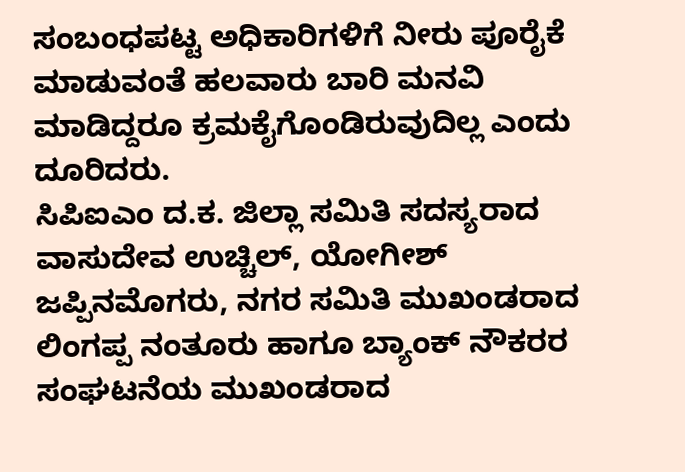ಸಂಬಂಧಪಟ್ಟ ಅಧಿಕಾರಿಗಳಿಗೆ ನೀರು ಪೂರೈಕೆ ಮಾಡುವಂತೆ ಹಲವಾರು ಬಾರಿ ಮನವಿ ಮಾಡಿದ್ದರೂ ಕ್ರಮಕೈಗೊಂಡಿರುವುದಿಲ್ಲ ಎಂದು ದೂರಿದರು.
ಸಿಪಿಐಎಂ ದ.ಕ. ಜಿಲ್ಲಾ ಸಮಿತಿ ಸದಸ್ಯರಾದ ವಾಸುದೇವ ಉಚ್ಚಿಲ್, ಯೋಗೀಶ್ ಜಪ್ಪಿನಮೊಗರು, ನಗರ ಸಮಿತಿ ಮುಖಂಡರಾದ ಲಿಂಗಪ್ಪ ನಂತೂರು ಹಾಗೂ ಬ್ಯಾಂಕ್ ನೌಕರರ ಸಂಘಟನೆಯ ಮುಖಂಡರಾದ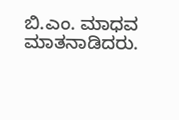ಬಿ.ಎಂ. ಮಾಧವ ಮಾತನಾಡಿದರು.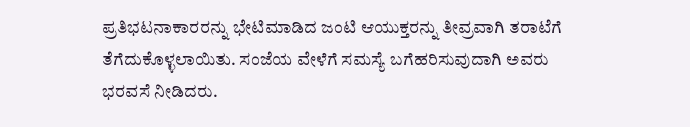ಪ್ರತಿಭಟನಾಕಾರರನ್ನು ಭೇಟಿಮಾಡಿದ ಜಂಟಿ ಆಯುಕ್ತರನ್ನು ತೀವ್ರವಾಗಿ ತರಾಟೆಗೆ ತೆಗೆದುಕೊಳ್ಳಲಾಯಿತು. ಸಂಜೆಯ ವೇಳೆಗೆ ಸಮಸ್ಯೆ ಬಗೆಹರಿಸುವುದಾಗಿ ಅವರು ಭರವಸೆ ನೀಡಿದರು.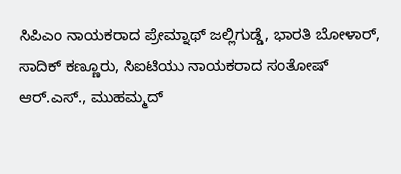ಸಿಪಿಎಂ ನಾಯಕರಾದ ಪ್ರೇಮ್ನಾಥ್ ಜಲ್ಲಿಗುಡ್ಡೆ, ಭಾರತಿ ಬೋಳಾರ್, ಸಾದಿಕ್ ಕಣ್ಣೂರು, ಸಿಐಟಿಯು ನಾಯಕರಾದ ಸಂತೋಷ್ ಆರ್.ಎಸ್., ಮುಹಮ್ಮದ್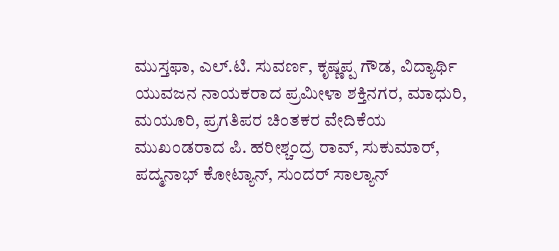ಮುಸ್ತಫಾ, ಎಲ್.ಟಿ. ಸುವರ್ಣ, ಕೃಷ್ಣಪ್ಪ ಗೌಡ, ವಿದ್ಯಾರ್ಥಿ ಯುವಜನ ನಾಯಕರಾದ ಪ್ರಮೀಳಾ ಶಕ್ತಿನಗರ, ಮಾಧುರಿ, ಮಯೂರಿ, ಪ್ರಗತಿಪರ ಚಿಂತಕರ ವೇದಿಕೆಯ ಮುಖಂಡರಾದ ಪಿ. ಹರೀಶ್ಚಂದ್ರ ರಾವ್, ಸುಕುಮಾರ್, ಪದ್ಮನಾಭ್ ಕೋಟ್ಯಾನ್, ಸುಂದರ್ ಸಾಲ್ಯಾನ್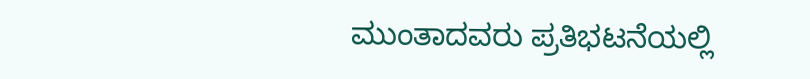ಮುಂತಾದವರು ಪ್ರತಿಭಟನೆಯಲ್ಲಿ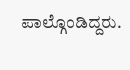ಪಾಲ್ಗೊಂಡಿದ್ದರು.